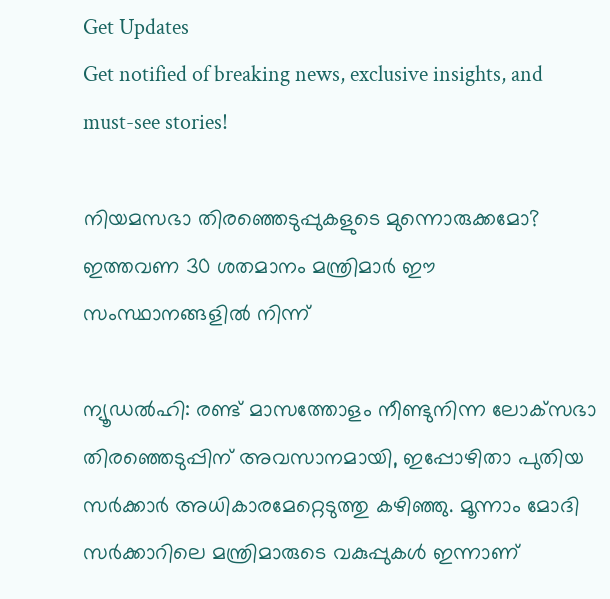Get Updates
Get notified of breaking news, exclusive insights, and must-see stories!

നിയമസഭാ തിരഞ്ഞെടുപ്പുകളുടെ മുന്നൊരുക്കമോ? ഇത്തവണ 30 ശതമാനം മന്ത്രിമാർ ഈ സംസ്ഥാനങ്ങളിൽ നിന്ന്

ന്യൂഡൽഹി: രണ്ട് മാസത്തോളം നീണ്ടുനിന്ന ലോക്‌സഭാ തിരഞ്ഞെടുപ്പിന് അവസാനമായി, ഇപ്പോഴിതാ പുതിയ സർക്കാർ അധികാരമേറ്റെടുത്തു കഴിഞ്ഞു. മൂന്നാം മോദി സർക്കാറിലെ മന്ത്രിമാരുടെ വകുപ്പുകൾ ഇന്നാണ്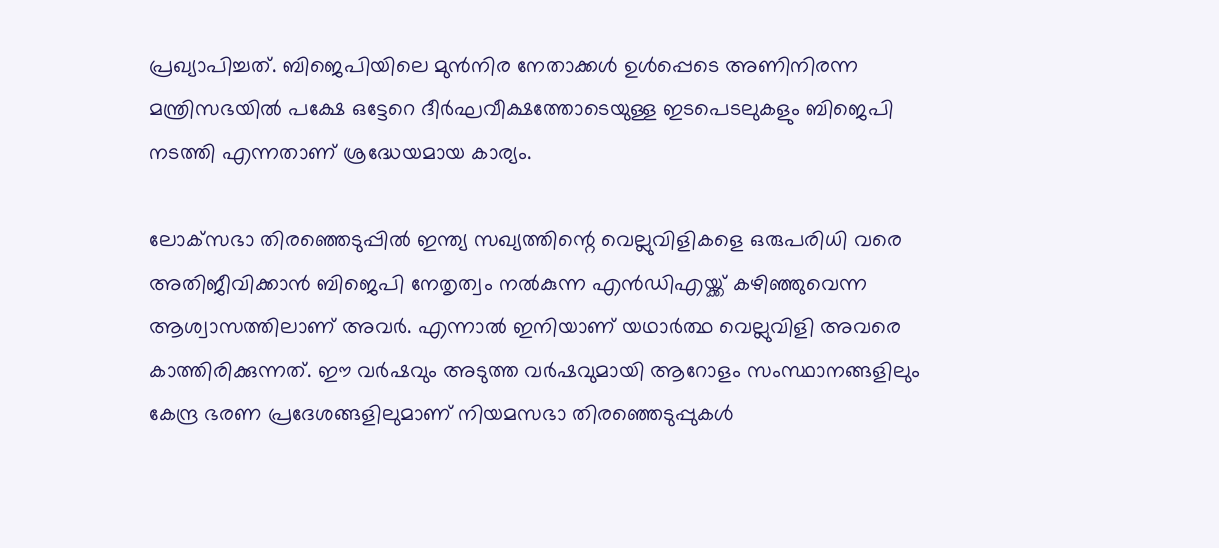പ്രഖ്യാപിച്ചത്. ബിജെപിയിലെ മുൻനിര നേതാക്കൾ ഉൾപ്പെടെ അണിനിരന്ന മന്ത്രിസഭയിൽ പക്ഷേ ഒട്ടേറെ ദീർഘവീക്ഷത്തോടെയുള്ള ഇടപെടലുകളും ബിജെപി നടത്തി എന്നതാണ് ശ്രദ്ധേയമായ കാര്യം.

ലോക്‌സഭാ തിരഞ്ഞെടുപ്പിൽ ഇന്ത്യ സഖ്യത്തിന്റെ വെല്ലുവിളികളെ ഒരുപരിധി വരെ അതിജീവിക്കാൻ ബിജെപി നേതൃത്വം നൽകുന്ന എൻഡിഎയ്ക്ക് കഴിഞ്ഞുവെന്ന ആശ്വാസത്തിലാണ്‌ അവർ. എന്നാൽ ഇനിയാണ് യഥാർത്ഥ വെല്ലുവിളി അവരെ കാത്തിരിക്കുന്നത്. ഈ വർഷവും അടുത്ത വർഷവുമായി ആറോളം സംസ്ഥാനങ്ങളിലും കേന്ദ്ര ഭരണ പ്രദേശങ്ങളിലുമാണ് നിയമസഭാ തിരഞ്ഞെടുപ്പുകൾ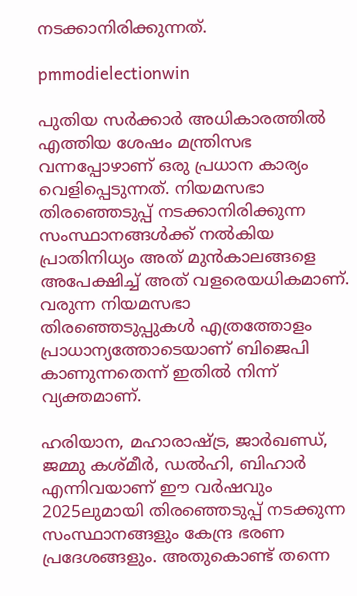നടക്കാനിരിക്കുന്നത്.

pmmodielectionwin

പുതിയ സർക്കാർ അധികാരത്തിൽ എത്തിയ ശേഷം മന്ത്രിസഭ വന്നപ്പോഴാണ് ഒരു പ്രധാന കാര്യം വെളിപ്പെടുന്നത്. നിയമസഭാ തിരഞ്ഞെടുപ്പ് നടക്കാനിരിക്കുന്ന സംസ്ഥാനങ്ങൾക്ക് നൽകിയ പ്രാതിനിധ്യം അത് മുൻകാലങ്ങളെ അപേക്ഷിച്ച് അത് വളരെയധികമാണ്. വരുന്ന നിയമസഭാ തിരഞ്ഞെടുപ്പുകൾ എത്രത്തോളം പ്രാധാന്യത്തോടെയാണ് ബിജെപി കാണുന്നതെന്ന് ഇതിൽ നിന്ന് വ്യക്തമാണ്.

ഹരിയാന, മഹാരാഷ്ട്ര, ജാർഖണ്ഡ്, ജമ്മു കശ്‌മീർ, ഡൽഹി, ബിഹാർ എന്നിവയാണ് ഈ വർഷവും 2025ലുമായി തിരഞ്ഞെടുപ്പ് നടക്കുന്ന സംസ്ഥാനങ്ങളും കേന്ദ്ര ഭരണ പ്രദേശങ്ങളും. അതുകൊണ്ട് തന്നെ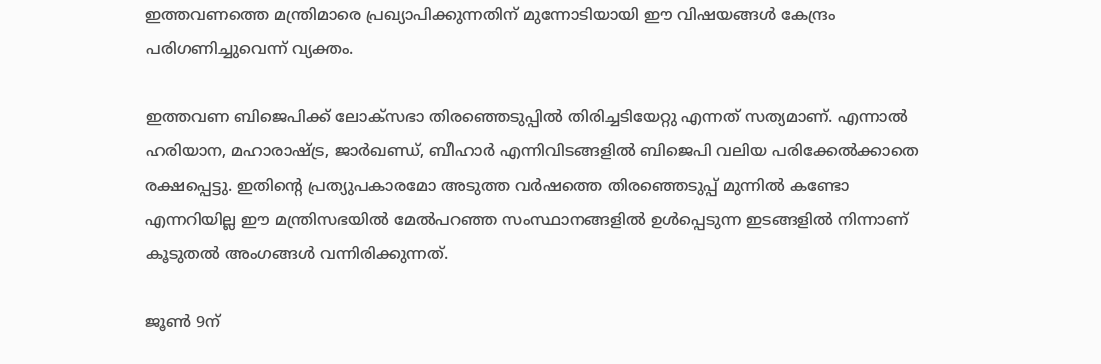ഇത്തവണത്തെ മന്ത്രിമാരെ പ്രഖ്യാപിക്കുന്നതിന് മുന്നോടിയായി ഈ വിഷയങ്ങൾ കേന്ദ്രം പരിഗണിച്ചുവെന്ന് വ്യക്തം.

ഇത്തവണ ബിജെപിക്ക് ലോക്‌സഭാ തിരഞ്ഞെടുപ്പിൽ തിരിച്ചടിയേറ്റു എന്നത് സത്യമാണ്. എന്നാൽ ഹരിയാന, മഹാരാഷ്ട്ര, ജാർഖണ്ഡ്, ബീഹാർ എന്നിവിടങ്ങളിൽ ബിജെപി വലിയ പരിക്കേൽക്കാതെ രക്ഷപ്പെട്ടു. ഇതിന്റെ പ്രത്യുപകാരമോ അടുത്ത വർഷത്തെ തിരഞ്ഞെടുപ്പ് മുന്നിൽ കണ്ടോ എന്നറിയില്ല ഈ മന്ത്രിസഭയിൽ മേൽപറഞ്ഞ സംസ്ഥാനങ്ങളിൽ ഉൾപ്പെടുന്ന ഇടങ്ങളിൽ നിന്നാണ് കൂടുതൽ അംഗങ്ങൾ വന്നിരിക്കുന്നത്.

ജൂൺ 9ന്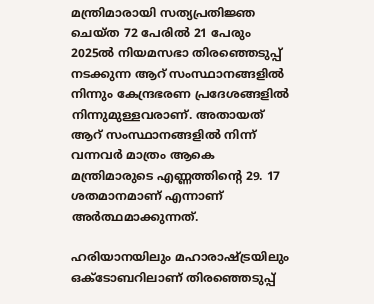മന്ത്രിമാരായി സത്യപ്രതിജ്ഞ ചെയ്‌ത 72 പേരിൽ 21 പേരും 2025ൽ നിയമസഭാ തിരഞ്ഞെടുപ്പ് നടക്കുന്ന ആറ് സംസ്ഥാനങ്ങളിൽ നിന്നും കേന്ദ്രഭരണ പ്രദേശങ്ങളിൽ നിന്നുമുള്ളവരാണ്. അതായത് ആറ് സംസ്ഥാനങ്ങളിൽ നിന്ന് വന്നവർ മാത്രം ആകെ മന്ത്രിമാരുടെ എണ്ണത്തിന്റെ 29. 17 ശതമാനമാണ് എന്നാണ് അർത്ഥമാക്കുന്നത്.

ഹരിയാനയിലും മഹാരാഷ്ട്രയിലും ഒക്ടോബറിലാണ് തിരഞ്ഞെടുപ്പ്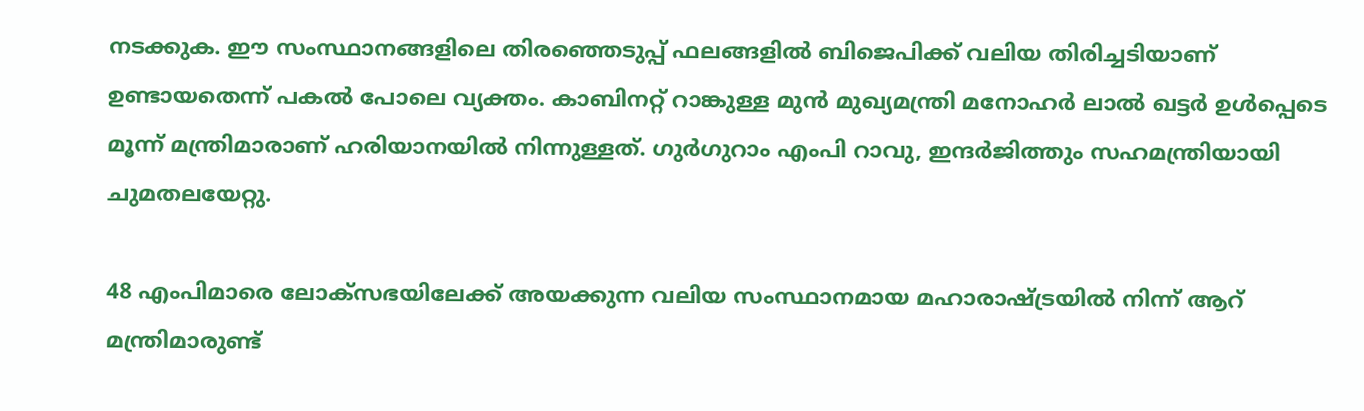നടക്കുക. ഈ സംസ്ഥാനങ്ങളിലെ തിരഞ്ഞെടുപ്പ് ഫലങ്ങളിൽ ബിജെപിക്ക് വലിയ തിരിച്ചടിയാണ് ഉണ്ടായതെന്ന് പകൽ പോലെ വ്യക്തം. കാബിനറ്റ് റാങ്കുള്ള മുൻ മുഖ്യമന്ത്രി മനോഹർ ലാൽ ഖട്ടർ ഉൾപ്പെടെ മൂന്ന് മന്ത്രിമാരാണ് ഹരിയാനയിൽ നിന്നുള്ളത്. ഗുർഗുറാം എംപി റാവു, ഇന്ദർജിത്തും സഹമന്ത്രിയായി ചുമതലയേറ്റു.

48 എംപിമാരെ ലോക്‌സഭയിലേക്ക് അയക്കുന്ന വലിയ സംസ്ഥാനമായ മഹാരാഷ്ട്രയിൽ നിന്ന് ആറ് മന്ത്രിമാരുണ്ട്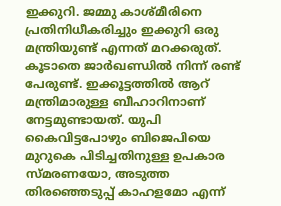ഇക്കുറി. ജമ്മു കാശ്‌മീരിനെ പ്രതിനിധീകരിച്ചും ഇക്കുറി ഒരു മന്ത്രിയുണ്ട് എന്നത് മറക്കരുത്. കൂടാതെ ജാർഖണ്ഡിൽ നിന്ന് രണ്ട് പേരുണ്ട്. ഇക്കൂട്ടത്തിൽ ആറ് മന്ത്രിമാരുള്ള ബീഹാറിനാണ് നേട്ടമുണ്ടായത്. യുപി കൈവിട്ടപോഴും ബിജെപിയെ മുറുകെ പിടിച്ചതിനുള്ള ഉപകാര സ്‌മരണയോ, അടുത്ത തിരഞ്ഞെടുപ്പ് കാഹളമോ എന്ന്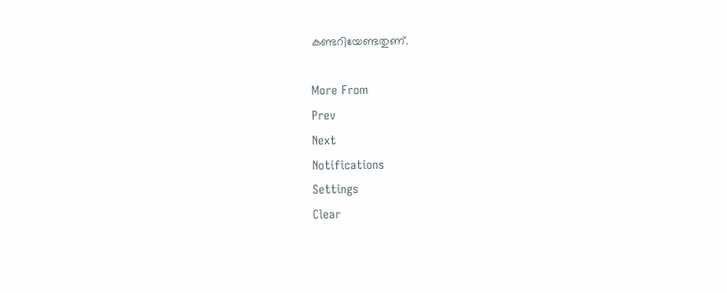കണ്ടറിയേണ്ടതുണ്.

More From
Prev
Next
Notifications
Settings
Clear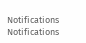Notifications
Notifications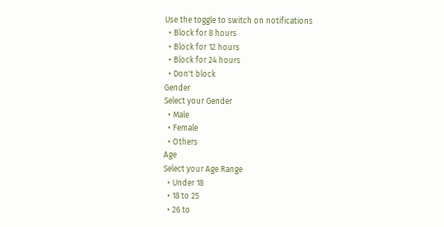Use the toggle to switch on notifications
  • Block for 8 hours
  • Block for 12 hours
  • Block for 24 hours
  • Don't block
Gender
Select your Gender
  • Male
  • Female
  • Others
Age
Select your Age Range
  • Under 18
  • 18 to 25
  • 26 to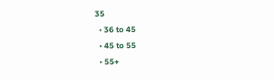35
  • 36 to 45
  • 45 to 55
  • 55+